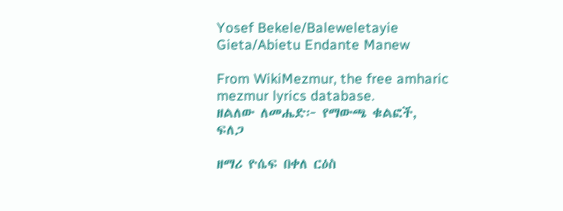Yosef Bekele/Baleweletayie Gieta/Abietu Endante Manew

From WikiMezmur, the free amharic mezmur lyrics database.
ዘልለው ለመሔድ፦ የማውጫ ቁልፎች, ፍለጋ

ዘማሪ ዮሴፍ በቀለ ርዕስ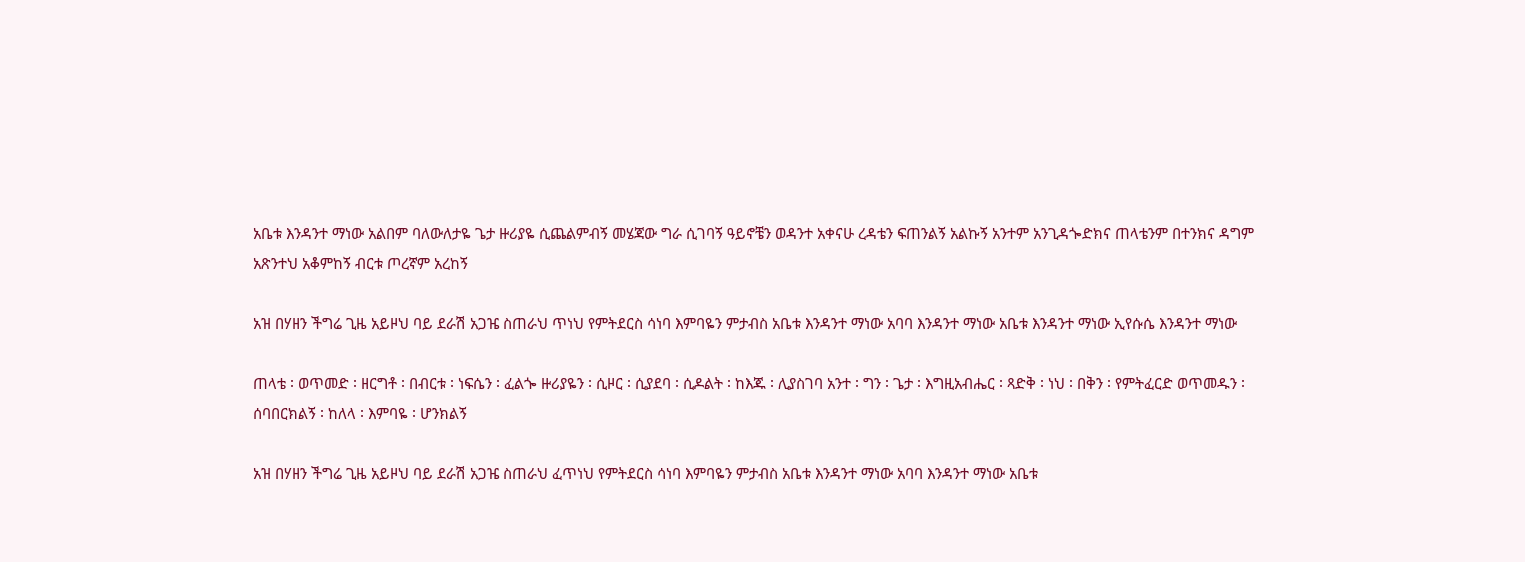አቤቱ እንዳንተ ማነው አልበም ባለውለታዬ ጌታ ዙሪያዬ ሲጨልምብኝ መሄጃው ግራ ሲገባኝ ዓይኖቼን ወዳንተ አቀናሁ ረዳቴን ፍጠንልኝ አልኩኝ አንተም አንጊዳጐድክና ጠላቴንም በተንክና ዳግም አጽንተህ አቆምከኝ ብርቱ ጦረኛም አረከኝ

አዝ በሃዘን ችግሬ ጊዜ አይዞህ ባይ ደራሽ አጋዤ ስጠራህ ጥነህ የምትደርስ ሳነባ እምባዬን ምታብስ አቤቱ እንዳንተ ማነው አባባ እንዳንተ ማነው አቤቱ እንዳንተ ማነው ኢየሱሴ እንዳንተ ማነው

ጠላቴ ፡ ወጥመድ ፡ ዘርግቶ ፡ በብርቱ ፡ ነፍሴን ፡ ፈልጐ ዙሪያዬን ፡ ሲዞር ፡ ሲያደባ ፡ ሲዶልት ፡ ከእጁ ፡ ሊያስገባ አንተ ፡ ግን ፡ ጌታ ፡ እግዚአብሔር ፡ ጻድቅ ፡ ነህ ፡ በቅን ፡ የምትፈርድ ወጥመዱን ፡ ሰባበርክልኝ ፡ ከለላ ፡ እምባዬ ፡ ሆንክልኝ

አዝ በሃዘን ችግሬ ጊዜ አይዞህ ባይ ደራሽ አጋዤ ስጠራህ ፈጥነህ የምትደርስ ሳነባ እምባዬን ምታብስ አቤቱ እንዳንተ ማነው አባባ እንዳንተ ማነው አቤቱ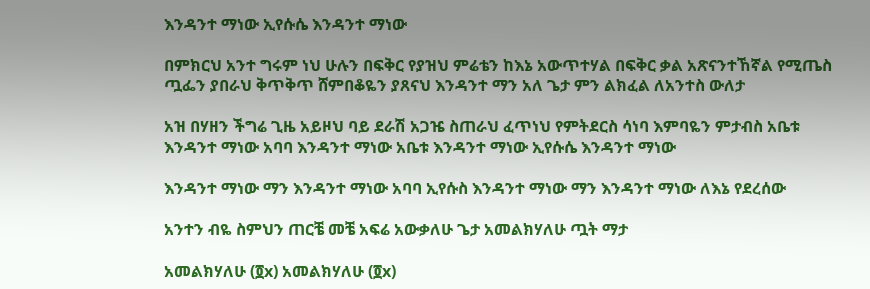እንዳንተ ማነው ኢየሱሴ እንዳንተ ማነው

በምክርህ አንተ ግሩም ነህ ሁሉን በፍቅር የያዝህ ምሬቴን ከእኔ አውጥተሃል በፍቅር ቃል አጽናንተኸኛል የሚጤስ ጧፌን ያበራህ ቅጥቅጥ ሸምበቆዬን ያጸናህ እንዳንተ ማን አለ ጌታ ምን ልክፈል ለአንተስ ውለታ

አዝ በሃዘን ችግሬ ጊዜ አይዞህ ባይ ደራሽ አጋዤ ስጠራህ ፈጥነህ የምትደርስ ሳነባ እምባዬን ምታብስ አቤቱ እንዳንተ ማነው አባባ እንዳንተ ማነው አቤቱ እንዳንተ ማነው ኢየሱሴ እንዳንተ ማነው

እንዳንተ ማነው ማን እንዳንተ ማነው አባባ ኢየሱስ እንዳንተ ማነው ማን እንዳንተ ማነው ለእኔ የደረሰው

አንተን ብዬ ስምህን ጠርቼ መቼ አፍሬ አውቃለሁ ጌታ አመልክሃለሁ ጧት ማታ

አመልክሃለሁ (፬x) አመልክሃለሁ (፬x)